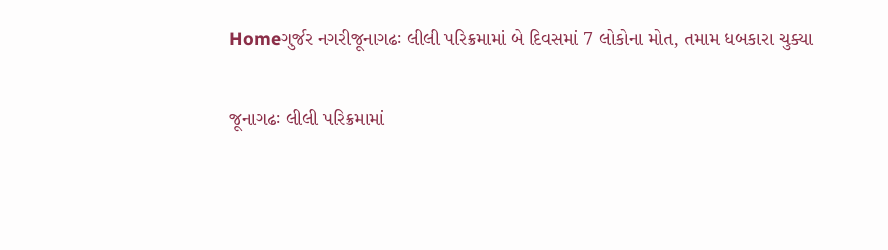Homeગુર્જર નગરીજૂનાગઢઃ લીલી પરિક્રમામાં બે દિવસમાં 7 લોકોના મોત, તમામ ધબકારા ચુક્યા

જૂનાગઢઃ લીલી પરિક્રમામાં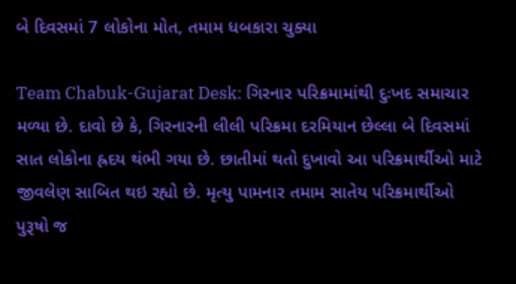બે દિવસમાં 7 લોકોના મોત, તમામ ધબકારા ચુક્યા

Team Chabuk-Gujarat Desk: ગિરનાર પરિક્રમામાંથી દુઃખદ સમાચાર મળ્યા છે. દાવો છે કે, ગિરનારની લીલી પરિક્રમા દરમિયાન છેલ્લા બે દિવસમાં સાત લોકોના હ્રદય થંભી ગયા છે. છાતીમાં થતો દુખાવો આ પરિક્રમાર્થીઓ માટે જીવલેણ સાબિત થઇ રહ્યો છે. મૃત્યુ પામનાર તમામ સાતેય પરિક્રમાર્થીઓ પુરૂષો જ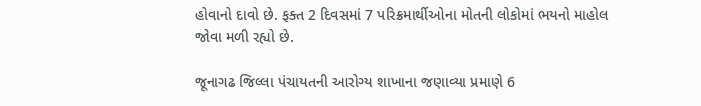હોવાનો દાવો છે. ફક્ત 2 દિવસમાં 7 પરિક્રમાર્થીઓના મોતની લોકોમાં ભયનો માહોલ જોવા મળી રહ્યો છે.

જૂનાગઢ જિલ્લા પંચાયતની આરોગ્ય શાખાના જણાવ્યા પ્રમાણે 6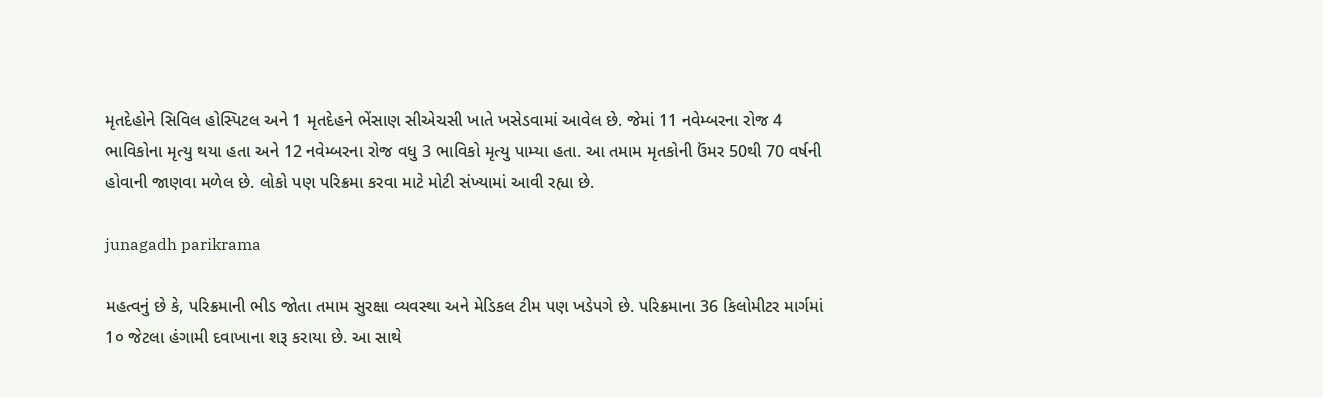મૃતદેહોને સિવિલ હોસ્પિટલ અને 1 મૃતદેહને ભેંસાણ સીએચસી ખાતે ખસેડવામાં આવેલ છે. જેમાં 11 નવેમ્બરના રોજ 4 ભાવિકોના મૃત્યુ થયા હતા અને 12 નવેમ્બરના રોજ વધુ 3 ભાવિકો મૃત્યુ પામ્યા હતા. આ તમામ મૃતકોની ઉંમર 50થી 70 વર્ષની હોવાની જાણવા મળેલ છે. લોકો પણ પરિક્રમા કરવા માટે મોટી સંખ્યામાં આવી રહ્યા છે.

junagadh parikrama

મહત્વનું છે કે, પરિક્રમાની ભીડ જોતા તમામ સુરક્ષા વ્યવસ્થા અને મેડિકલ ટીમ પણ ખડેપગે છે. પરિક્રમાના 36 કિલોમીટર માર્ગમાં 1૦ જેટલા હંગામી દવાખાના શરૂ કરાયા છે. આ સાથે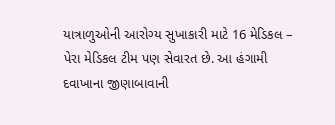યાત્રાળુઓની આરોગ્ય સુખાકારી માટે 16 મેડિકલ – પેરા મેડિકલ ટીમ પણ સેવારત છે. આ હંગામી દવાખાના જીણાબાવાની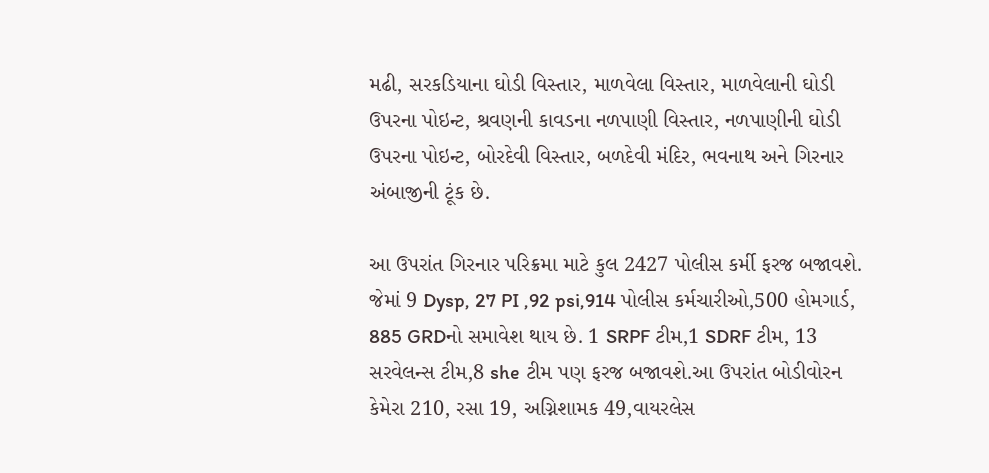મઢી, સરકડિયાના ઘોડી વિસ્તાર, માળવેલા વિસ્તાર, માળવેલાની ઘોડી ઉપરના પોઇન્ટ, શ્રવણની કાવડના નળપાણી વિસ્તાર, નળપાણીની ઘોડી ઉપરના પોઇન્ટ, બોરદેવી વિસ્તાર, બળદેવી મંદિર, ભવનાથ અને ગિરનાર અંબાજીની ટૂંક છે.

આ ઉપરાંત ગિરનાર પરિક્રમા માટે કુલ 2427 પોલીસ કર્મી ફરજ બજાવશે. જેમાં 9 Dysp, 27 PI ,92 psi,914 પોલીસ કર્મચારીઓ,500 હોમગાર્ડ, 885 GRDનો સમાવેશ થાય છે. 1 SRPF ટીમ,1 SDRF ટીમ, 13 સરવેલન્સ ટીમ,8 she ટીમ પણ ફરજ બજાવશે.આ ઉપરાંત બોડીવોરન કેમેરા 210, રસા 19, અગ્નિશામક 49,વાયરલેસ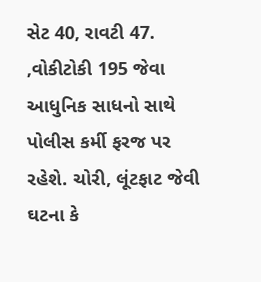સેટ 40, રાવટી 47. ,વોકીટોકી 195 જેવા આધુનિક સાધનો સાથે પોલીસ કર્મી ફરજ પર રહેશે. ચોરી, લૂંટફાટ જેવી ઘટના કે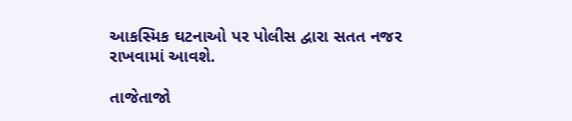આકસ્મિક ઘટનાઓ પર પોલીસ દ્વારા સતત નજર રાખવામાં આવશે.

તાજેતાજો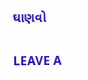ઘાણવો

LEAVE A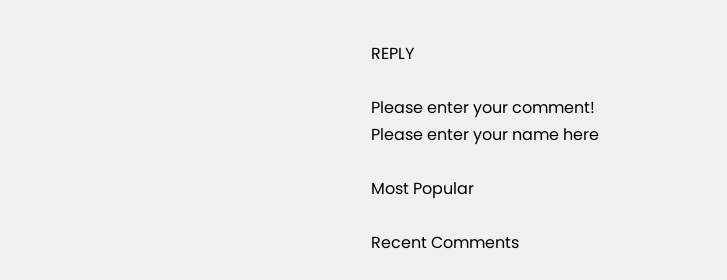REPLY

Please enter your comment!
Please enter your name here

Most Popular

Recent Comments